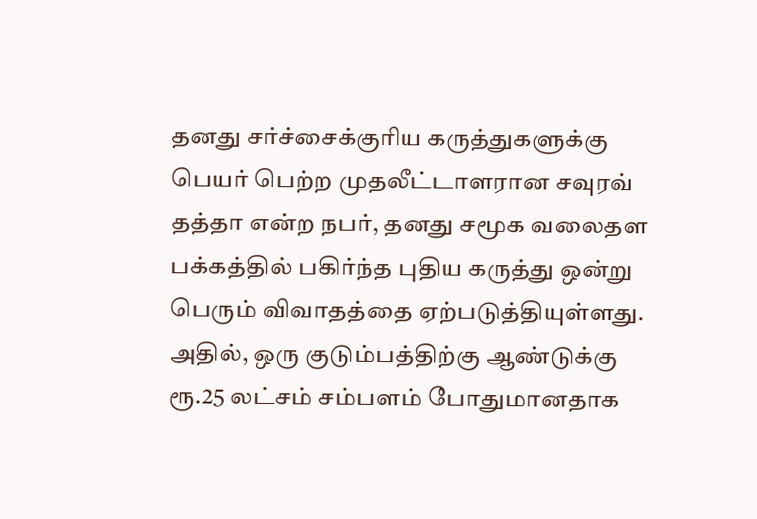தனது சர்ச்சைக்குரிய கருத்துகளுக்கு பெயர் பெற்ற முதலீட்டாளரான சவுரவ் தத்தா என்ற நபர், தனது சமூக வலைதள பக்கத்தில் பகிர்ந்த புதிய கருத்து ஒன்று பெரும் விவாதத்தை ஏற்படுத்தியுள்ளது. அதில், ஒரு குடும்பத்திற்கு ஆண்டுக்கு ரூ.25 லட்சம் சம்பளம் போதுமானதாக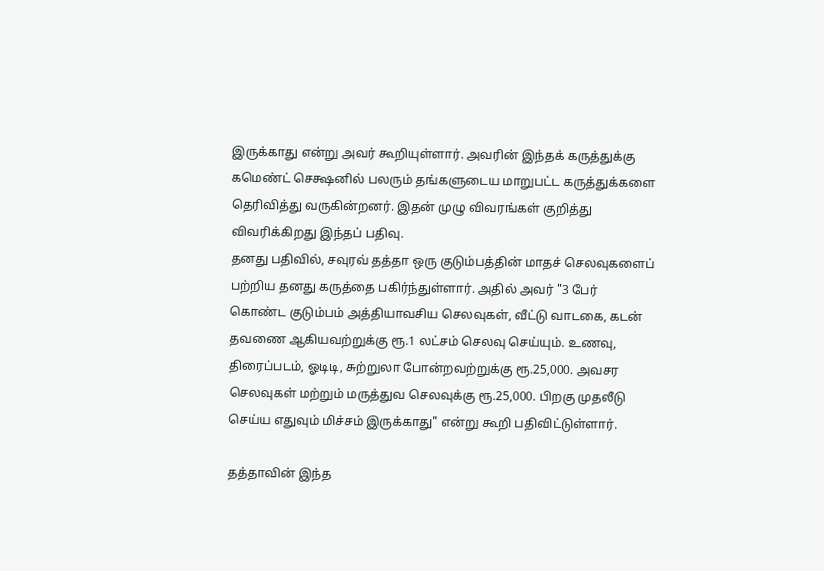இருக்காது என்று அவர் கூறியுள்ளார். அவரின் இந்தக் கருத்துக்கு கமெண்ட் செக்ஷனில் பலரும் தங்களுடைய மாறுபட்ட கருத்துக்களை தெரிவித்து வருகின்றனர். இதன் முழு விவரங்கள் குறித்து விவரிக்கிறது இந்தப் பதிவு.
தனது பதிவில், சவுரவ் தத்தா ஒரு குடும்பத்தின் மாதச் செலவுகளைப் பற்றிய தனது கருத்தை பகிர்ந்துள்ளார். அதில் அவர் "3 பேர் கொண்ட குடும்பம் அத்தியாவசிய செலவுகள், வீட்டு வாடகை, கடன் தவணை ஆகியவற்றுக்கு ரூ.1 லட்சம் செலவு செய்யும். உணவு, திரைப்படம், ஓடிடி, சுற்றுலா போன்றவற்றுக்கு ரூ.25,000. அவசர செலவுகள் மற்றும் மருத்துவ செலவுக்கு ரூ.25,000. பிறகு முதலீடு செய்ய எதுவும் மிச்சம் இருக்காது" என்று கூறி பதிவிட்டுள்ளார்.

தத்தாவின் இந்த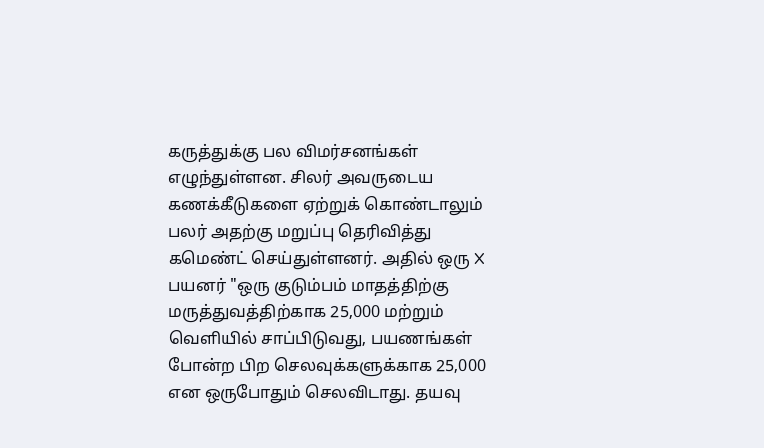கருத்துக்கு பல விமர்சனங்கள் எழுந்துள்ளன. சிலர் அவருடைய கணக்கீடுகளை ஏற்றுக் கொண்டாலும் பலர் அதற்கு மறுப்பு தெரிவித்து கமெண்ட் செய்துள்ளனர். அதில் ஒரு X பயனர் "ஒரு குடும்பம் மாதத்திற்கு மருத்துவத்திற்காக 25,000 மற்றும் வெளியில் சாப்பிடுவது, பயணங்கள் போன்ற பிற செலவுக்களுக்காக 25,000 என ஒருபோதும் செலவிடாது. தயவு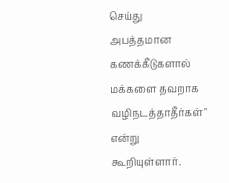செய்து அபத்தமான கணக்கீடுகளால் மக்களை தவறாக வழிநடத்தாதீர்கள்" என்று கூறியுள்ளார்.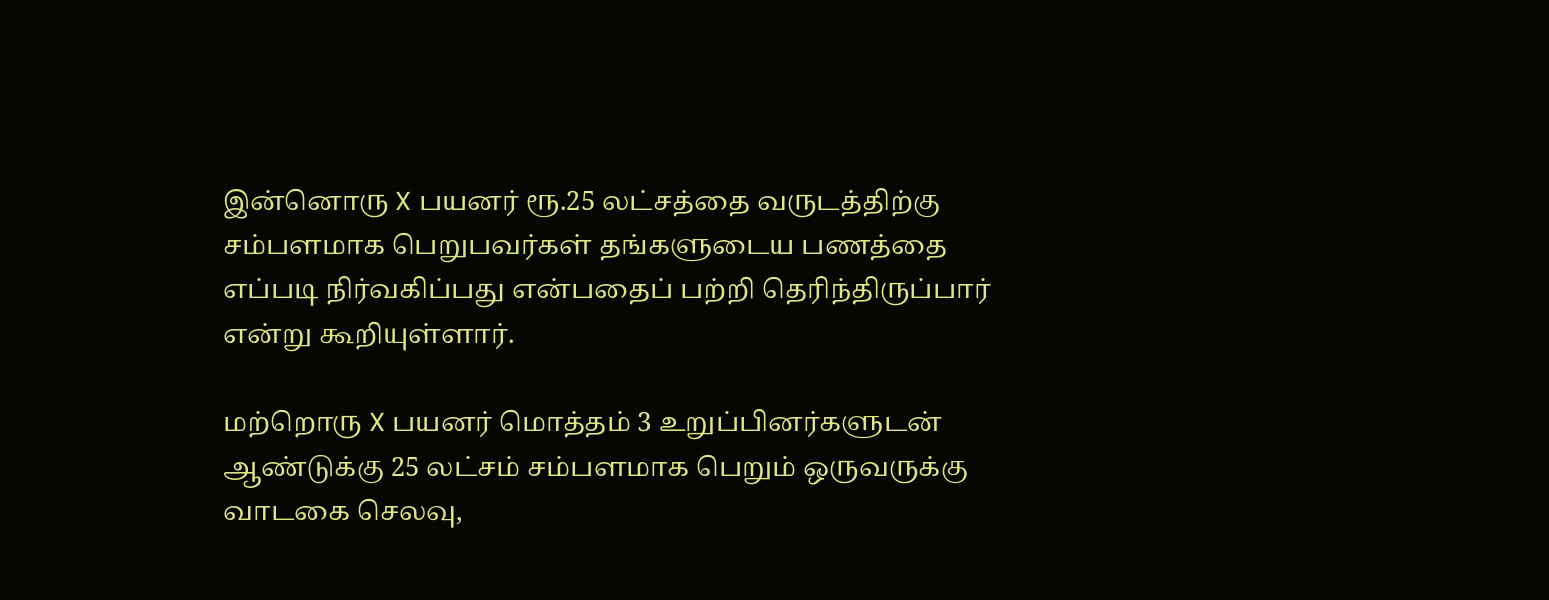இன்னொரு X பயனர் ரூ.25 லட்சத்தை வருடத்திற்கு சம்பளமாக பெறுபவர்கள் தங்களுடைய பணத்தை எப்படி நிர்வகிப்பது என்பதைப் பற்றி தெரிந்திருப்பார் என்று கூறியுள்ளார்.

மற்றொரு X பயனர் மொத்தம் 3 உறுப்பினர்களுடன் ஆண்டுக்கு 25 லட்சம் சம்பளமாக பெறும் ஒருவருக்கு வாடகை செலவு,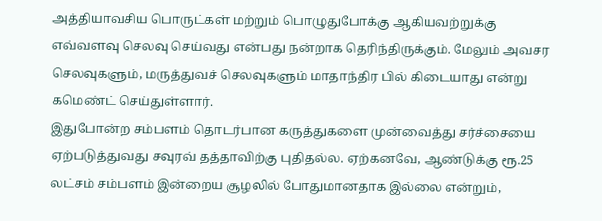அத்தியாவசிய பொருட்கள் மற்றும் பொழுதுபோக்கு ஆகியவற்றுக்கு எவ்வளவு செலவு செய்வது என்பது நன்றாக தெரிந்திருக்கும். மேலும் அவசர செலவுகளும், மருத்துவச் செலவுகளும் மாதாந்திர பில் கிடையாது என்று கமெண்ட் செய்துள்ளார்.
இதுபோன்ற சம்பளம் தொடர்பான கருத்துகளை முன்வைத்து சர்ச்சையை ஏற்படுத்துவது சவுரவ் தத்தாவிற்கு புதிதல்ல. ஏற்கனவே, ஆண்டுக்கு ரூ.25 லட்சம் சம்பளம் இன்றைய சூழலில் போதுமானதாக இல்லை என்றும்,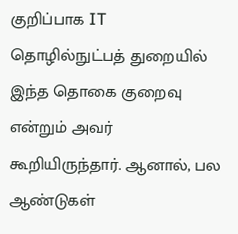குறிப்பாக IT தொழில்நுட்பத் துறையில் இந்த தொகை குறைவு என்றும் அவர் கூறியிருந்தார். ஆனால், பல ஆண்டுகள்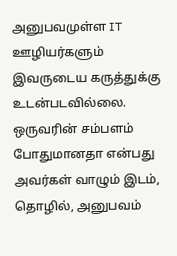அனுபவமுள்ள IT ஊழியர்களும் இவருடைய கருத்துக்கு உடன்படவில்லை. ஒருவரின் சம்பளம் போதுமானதா என்பது அவர்கள் வாழும் இடம், தொழில், அனுபவம்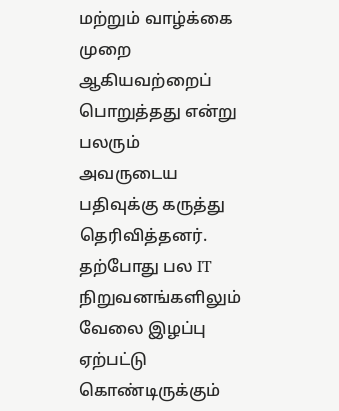மற்றும் வாழ்க்கை முறை ஆகியவற்றைப் பொறுத்தது என்று பலரும் அவருடைய பதிவுக்கு கருத்து தெரிவித்தனர்.
தற்போது பல IT நிறுவனங்களிலும் வேலை இழப்பு ஏற்பட்டு கொண்டிருக்கும்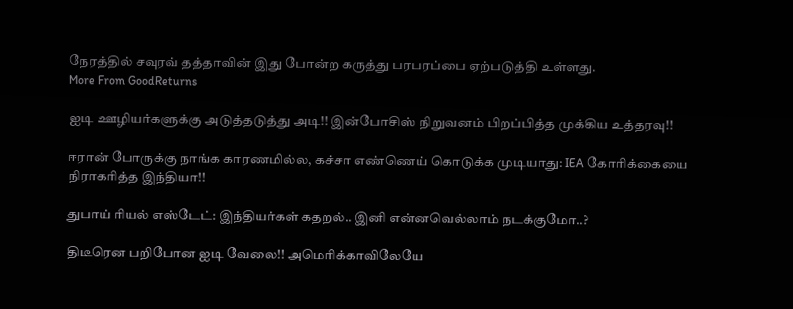நேரத்தில் சவுரவ் தத்தாவின் இது போன்ற கருத்து பரபரப்பை ஏற்படுத்தி உள்ளது.
More From GoodReturns

ஐடி ஊழியர்களுக்கு அடுத்தடுத்து அடி!! இன்போசிஸ் நிறுவனம் பிறப்பித்த முக்கிய உத்தரவு!!

ஈரான் போருக்கு நாங்க காரணமில்ல, கச்சா எண்ணெய் கொடுக்க முடியாது: IEA கோரிக்கையை நிராகரித்த இந்தியா!!

துபாய் ரியல் எஸ்டேட்: இந்தியர்கள் கதறல்.. இனி என்னவெல்லாம் நடக்குமோ..?

திடீரென பறிபோன ஐடி வேலை!! அமெரிக்காவிலேயே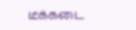டீக்கடை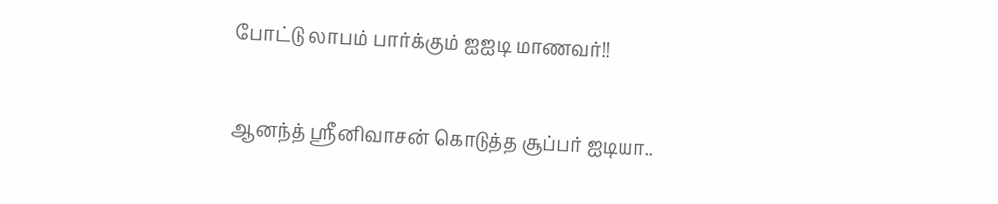போட்டு லாபம் பார்க்கும் ஐஐடி மாணவர்!!

ஆனந்த் ஸ்ரீனிவாசன் கொடுத்த சூப்பர் ஐடியா..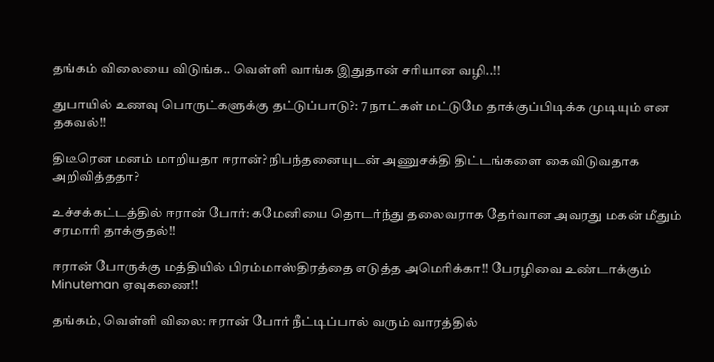தங்கம் விலையை விடுங்க.. வெள்ளி வாங்க இதுதான் சரியான வழி..!!

துபாயில் உணவு பொருட்களுக்கு தட்டுப்பாடு?: 7 நாட்கள் மட்டுமே தாக்குப்பிடிக்க முடியும் என தகவல்!!

திடீரென மனம் மாறியதா ஈரான்? நிபந்தனையுடன் அணுசக்தி திட்டங்களை கைவிடுவதாக அறிவித்ததா?

உச்சக்கட்டத்தில் ஈரான் போர்: கமேனியை தொடர்ந்து தலைவராக தேர்வான அவரது மகன் மீதும் சரமாரி தாக்குதல்!!

ஈரான் போருக்கு மத்தியில் பிரம்மாஸ்திரத்தை எடுத்த அமெரிக்கா!! பேரழிவை உண்டாக்கும் Minuteman ஏவுகணை!!

தங்கம், வெள்ளி விலை: ஈரான் போர் நீட்டிப்பால் வரும் வாரத்தில்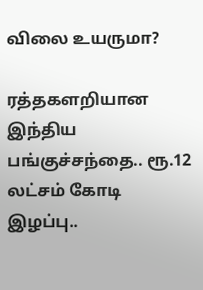விலை உயருமா?

ரத்தகளறியான இந்திய பங்குச்சந்தை.. ரூ.12 லட்சம் கோடி இழப்பு..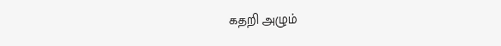கதறி அழும்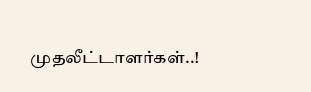முதலீட்டாளர்கள்..!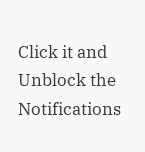Click it and Unblock the Notifications